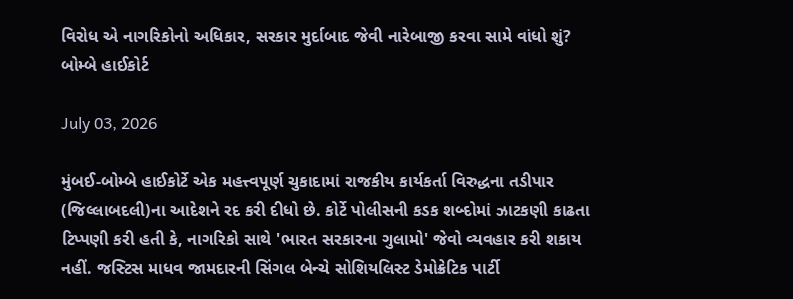વિરોધ એ નાગરિકોનો અધિકાર, સરકાર મુર્દાબાદ જેવી નારેબાજી કરવા સામે વાંધો શું? બોમ્બે હાઈકોર્ટ

July 03, 2026

મુંબઈ-બોમ્બે હાઈકોર્ટે એક મહત્ત્વપૂર્ણ ચુકાદામાં રાજકીય કાર્યકર્તા વિરુદ્ધના તડીપાર (જિલ્લાબદલી)ના આદેશને રદ કરી દીધો છે. કોર્ટે પોલીસની કડક શબ્દોમાં ઝાટકણી કાઢતા ટિપ્પણી કરી હતી કે, નાગરિકો સાથે 'ભારત સરકારના ગુલામો' જેવો વ્યવહાર કરી શકાય નહીં. જસ્ટિસ માધવ જામદારની સિંગલ બેન્ચે સોશિયલિસ્ટ ડેમોક્રેટિક પાર્ટી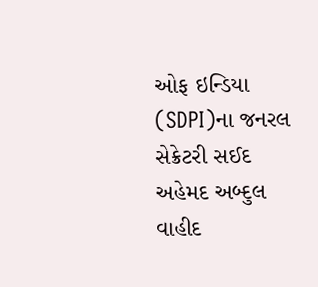ઓફ ઇન્ડિયા (SDPI)ના જનરલ સેક્રેટરી સઈદ અહેમદ અબ્દુલ વાહીદ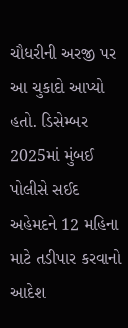ચૌધરીની અરજી પર આ ચુકાદો આપ્યો હતો. ડિસેમ્બર 2025માં મુંબઈ પોલીસે સઈદ અહેમદને 12 મહિના માટે તડીપાર કરવાનો આદેશ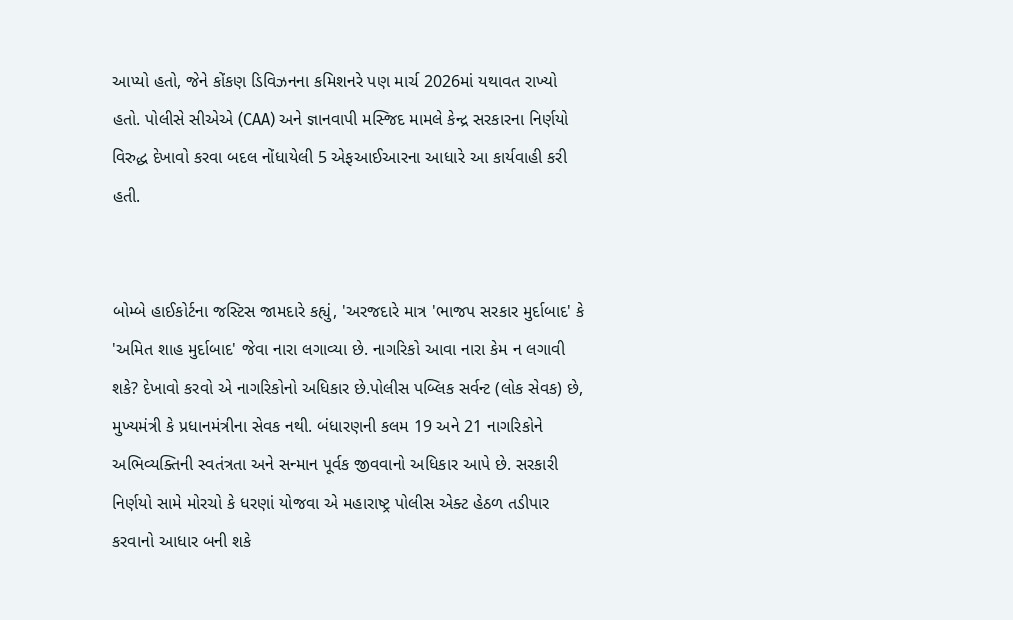આપ્યો હતો, જેને કોંકણ ડિવિઝનના કમિશનરે પણ માર્ચ 2026માં યથાવત રાખ્યો હતો. પોલીસે સીએએ (CAA) અને જ્ઞાનવાપી મસ્જિદ મામલે કેન્દ્ર સરકારના નિર્ણયો વિરુદ્ધ દેખાવો કરવા બદલ નોંધાયેલી 5 એફઆઈઆરના આધારે આ કાર્યવાહી કરી હતી.


બોમ્બે હાઈકોર્ટના જસ્ટિસ જામદારે કહ્યું, 'અરજદારે માત્ર 'ભાજપ સરકાર મુર્દાબાદ' કે 'અમિત શાહ મુર્દાબાદ' જેવા નારા લગાવ્યા છે. નાગરિકો આવા નારા કેમ ન લગાવી શકે? દેખાવો કરવો એ નાગરિકોનો અધિકાર છે.પોલીસ પબ્લિક સર્વન્ટ (લોક સેવક) છે, મુખ્યમંત્રી કે પ્રધાનમંત્રીના સેવક નથી. બંધારણની કલમ 19 અને 21 નાગરિકોને અભિવ્યક્તિની સ્વતંત્રતા અને સન્માન પૂર્વક જીવવાનો અધિકાર આપે છે. સરકારી નિર્ણયો સામે મોરચો કે ધરણાં યોજવા એ મહારાષ્ટ્ર પોલીસ એક્ટ હેઠળ તડીપાર કરવાનો આધાર બની શકે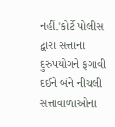નહીં.'કોર્ટે પોલીસ દ્વારા સત્તાના દુરુપયોગને ફગાવી દઈને બંને નીચલી સત્તાવાળાઓના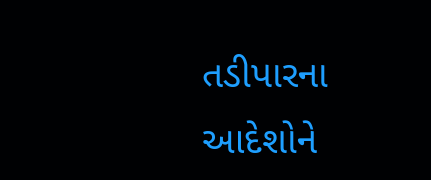તડીપારના આદેશોને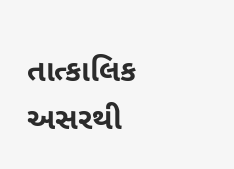તાત્કાલિક અસરથી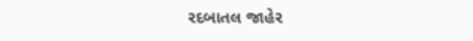રદબાતલ જાહેર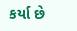કર્યા છે